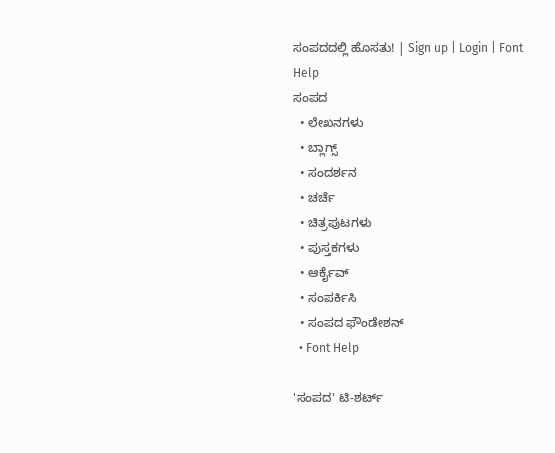ಸಂಪದದಲ್ಲಿ ಹೊಸತು! | Sign up | Login | Font Help
ಸಂಪದ
  • ಲೇಖನಗಳು
  • ಬ್ಲಾಗ್ಸ್
  • ಸಂದರ್ಶನ
  • ಚರ್ಚೆ
  • ಚಿತ್ರಪುಟಗಳು
  • ಪುಸ್ತಕಗಳು
  • ಆರ್ಕೈವ್
  • ಸಂಪರ್ಕಿಸಿ
  • ಸಂಪದ ಫೌಂಡೇಶನ್
  • Font Help

'ಸಂಪದ' ಟಿ-ಶರ್ಟ್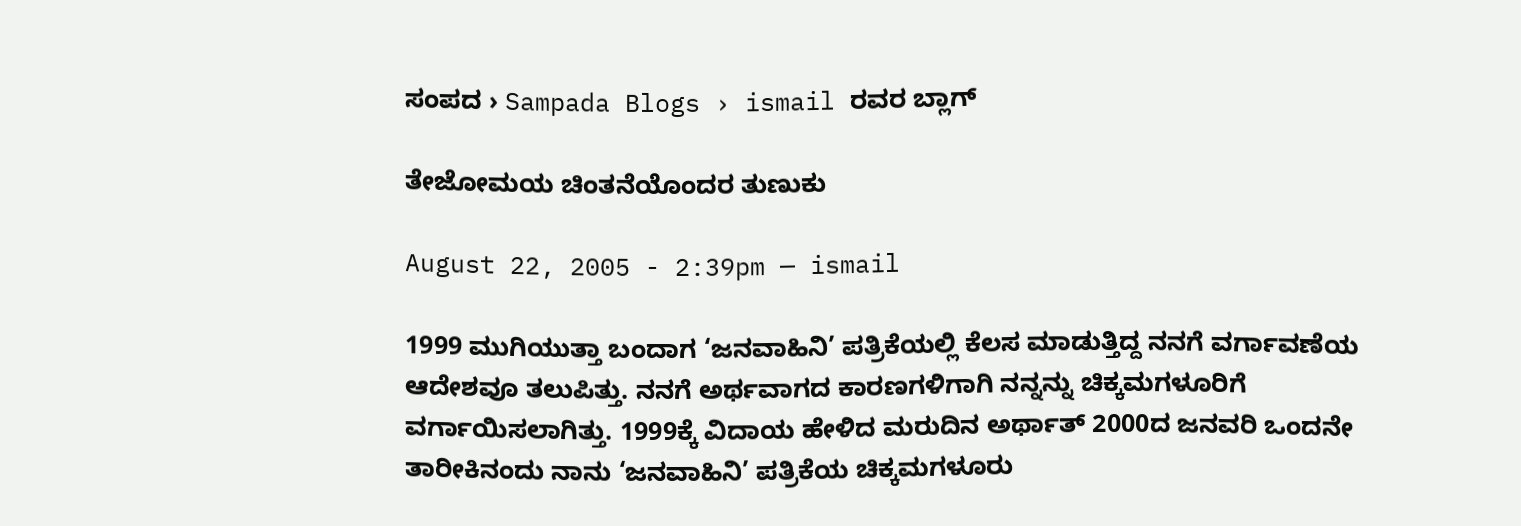ಸಂಪದ › Sampada Blogs › ismail ರವರ ಬ್ಲಾಗ್

ತೇಜೋಮಯ ಚಿಂತನೆಯೊಂದರ ತುಣುಕು

August 22, 2005 - 2:39pm — ismail

1999 ಮುಗಿಯುತ್ತಾ ಬಂದಾಗ ‘ಜನವಾಹಿನಿ’ ಪತ್ರಿಕೆಯಲ್ಲಿ ಕೆಲಸ ಮಾಡುತ್ತಿದ್ದ ನನಗೆ ವರ್ಗಾವಣೆಯ ಆದೇಶವೂ ತಲುಪಿತ್ತು. ನನಗೆ ಅರ್ಥವಾಗದ ಕಾರಣಗಳಿಗಾಗಿ ನನ್ನನ್ನು ಚಿಕ್ಕಮಗಳೂರಿಗೆ ವರ್ಗಾಯಿಸಲಾಗಿತ್ತು. 1999ಕ್ಕೆ ವಿದಾಯ ಹೇಳಿದ ಮರುದಿನ ಅರ್ಥಾತ್ 2000ದ ಜನವರಿ ಒಂದನೇ ತಾರೀಕಿನಂದು ನಾನು ‘ಜನವಾಹಿನಿ’ ಪತ್ರಿಕೆಯ ಚಿಕ್ಕಮಗಳೂರು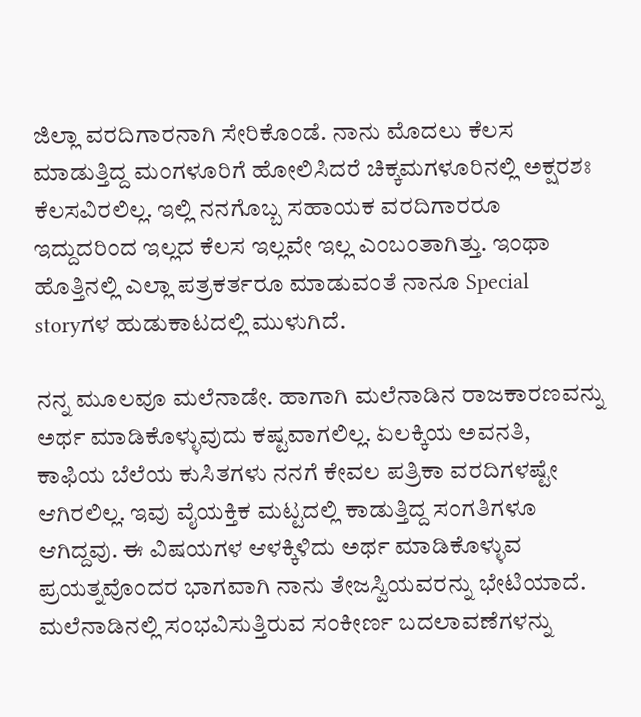ಜಿಲ್ಲಾ ವರದಿಗಾರನಾಗಿ ಸೇರಿಕೊಂಡೆ. ನಾನು ಮೊದಲು ಕೆಲಸ ಮಾಡುತ್ತಿದ್ದ ಮಂಗಳೂರಿಗೆ ಹೋಲಿಸಿದರೆ ಚಿಕ್ಕಮಗಳೂರಿನಲ್ಲಿ ಅಕ್ಷರಶಃ ಕೆಲಸವಿರಲಿಲ್ಲ. ಇಲ್ಲಿ ನನಗೊಬ್ಬ ಸಹಾಯಕ ವರದಿಗಾರರೂ ಇದ್ದುದರಿಂದ ಇಲ್ಲದ ಕೆಲಸ ಇಲ್ಲವೇ ಇಲ್ಲ ಎಂಬಂತಾಗಿತ್ತು. ಇಂಥಾ ಹೊತ್ತಿನಲ್ಲಿ ಎಲ್ಲಾ ಪತ್ರಕರ್ತರೂ ಮಾಡುವಂತೆ ನಾನೂ Special storyಗಳ ಹುಡುಕಾಟದಲ್ಲಿ ಮುಳುಗಿದೆ.

ನನ್ನ ಮೂಲವೂ ಮಲೆನಾಡೇ. ಹಾಗಾಗಿ ಮಲೆನಾಡಿನ ರಾಜಕಾರಣವನ್ನು ಅರ್ಥ ಮಾಡಿಕೊಳ್ಳುವುದು ಕಷ್ಟವಾಗಲಿಲ್ಲ. ಏಲಕ್ಕಿಯ ಅವನತಿ, ಕಾಫಿಯ ಬೆಲೆಯ ಕುಸಿತಗಳು ನನಗೆ ಕೇವಲ ಪತ್ರಿಕಾ ವರದಿಗಳಷ್ಟೇ ಆಗಿರಲಿಲ್ಲ. ಇವು ವೈಯಕ್ತಿಕ ಮಟ್ಟದಲ್ಲಿ ಕಾಡುತ್ತಿದ್ದ ಸಂಗತಿಗಳೂ ಆಗಿದ್ದವು. ಈ ವಿಷಯಗಳ ಆಳಕ್ಕಿಳಿದು ಅರ್ಥ ಮಾಡಿಕೊಳ್ಳುವ ಪ್ರಯತ್ನವೊಂದರ ಭಾಗವಾಗಿ ನಾನು ತೇಜಸ್ವಿಯವರನ್ನು ಭೇಟಿಯಾದೆ. ಮಲೆನಾಡಿನಲ್ಲಿ ಸಂಭವಿಸುತ್ತಿರುವ ಸಂಕೀರ್ಣ ಬದಲಾವಣೆಗಳನ್ನು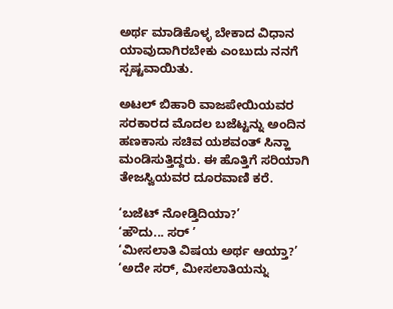ಅರ್ಥ ಮಾಡಿಕೊಳ್ಳ ಬೇಕಾದ ವಿಧಾನ ಯಾವುದಾಗಿರಬೇಕು ಎಂಬುದು ನನಗೆ ಸ್ಪಷ್ಟವಾಯಿತು.

ಅಟಲ್ ಬಿಹಾರಿ ವಾಜಪೇಯಿಯವರ ಸರಕಾರದ ಮೊದಲ ಬಜೆಟ್ಟನ್ನು ಅಂದಿನ ಹಣಕಾಸು ಸಚಿವ ಯಶವಂತ್ ಸಿನ್ಹಾ ಮಂಡಿಸುತ್ತಿದ್ದರು. ಈ ಹೊತ್ತಿಗೆ ಸರಿಯಾಗಿ ತೇಜಸ್ವಿಯವರ ದೂರವಾಣಿ ಕರೆ.

‘ಬಜೆಟ್ ನೋಡ್ತಿದಿಯಾ?’
‘ಹೌದು... ಸರ್ ’
‘ಮೀಸಲಾತಿ ವಿಷಯ ಅರ್ಥ ಆಯ್ತಾ?’
‘ಅದೇ ಸರ್, ಮೀಸಲಾತಿಯನ್ನು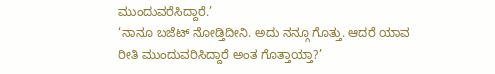ಮುಂದುವರೆಸಿದ್ದಾರೆ.’
‘ನಾನೂ ಬಜೆಟ್ ನೋಡ್ತಿದೀನಿ. ಅದು ನನ್ಗೂ ಗೊತ್ತು. ಆದರೆ ಯಾವ ರೀತಿ ಮುಂದುವರಿಸಿದ್ದಾರೆ ಅಂತ ಗೊತ್ತಾಯ್ತಾ?’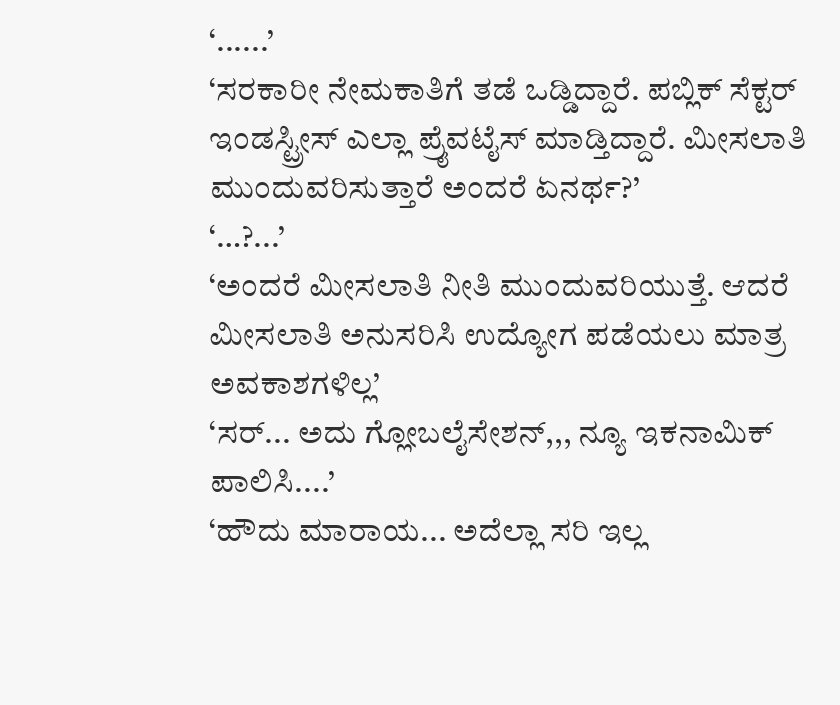‘......’
‘ಸರಕಾರೀ ನೇಮಕಾತಿಗೆ ತಡೆ ಒಡ್ಡಿದ್ದಾರೆ. ಪಬ್ಲಿಕ್ ಸೆಕ್ಟರ್ ಇಂಡಸ್ಟ್ರೀಸ್ ಎಲ್ಲಾ ಪ್ರೈವಟೈಸ್ ಮಾಡ್ತಿದ್ದಾರೆ. ಮೀಸಲಾತಿ ಮುಂದುವರಿಸುತ್ತಾರೆ ಅಂದರೆ ಏನರ್ಥ?’
‘…?...’
‘ಅಂದರೆ ಮೀಸಲಾತಿ ನೀತಿ ಮುಂದುವರಿಯುತ್ತೆ. ಆದರೆ ಮೀಸಲಾತಿ ಅನುಸರಿಸಿ ಉದ್ಯೋಗ ಪಡೆಯಲು ಮಾತ್ರ ಅವಕಾಶಗಳಿಲ್ಲ’
‘ಸರ್... ಅದು ಗ್ಲೋಬಲೈಸೇಶನ್,,, ನ್ಯೂ ಇಕನಾಮಿಕ್ ಪಾಲಿಸಿ....’
‘ಹೌದು ಮಾರಾಯ... ಅದೆಲ್ಲಾ ಸರಿ ಇಲ್ಲ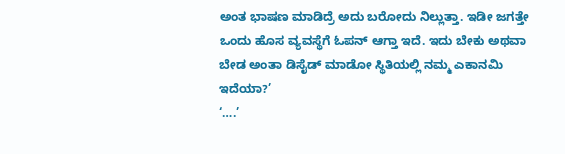ಅಂತ ಭಾಷಣ ಮಾಡಿದ್ರೆ ಅದು ಬರೋದು ನಿಲ್ಲುತ್ತಾ. ಇಡೀ ಜಗತ್ತೇ ಒಂದು ಹೊಸ ವ್ಯವಸ್ಥೆಗೆ ಓಪನ್ ಆಗ್ತಾ ಇದೆ. ಇದು ಬೇಕು ಅಥವಾ ಬೇಡ ಅಂತಾ ಡಿಸೈಡ್ ಮಾಡೋ ಸ್ಥಿತಿಯಲ್ಲಿ ನಮ್ಮ ಎಕಾನಮಿ ಇದೆಯಾ?’
‘….’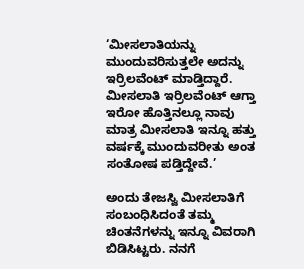‘ಮೀಸಲಾತಿಯನ್ನು ಮುಂದುವರಿಸುತ್ತಲೇ ಅದನ್ನು ಇರ್ರಿಲವೆಂಟ್ ಮಾಡ್ತಿದ್ದಾರೆ. ಮೀಸಲಾತಿ ಇರ್ರಿಲವೆಂಟ್ ಆಗ್ತಾ ಇರೋ ಹೊತ್ತಿನಲ್ಲೂ ನಾವು ಮಾತ್ರ ಮೀಸಲಾತಿ ಇನ್ನೂ ಹತ್ತು ವರ್ಷಕ್ಕೆ ಮುಂದುವರೀತು ಅಂತ ಸಂತೋಷ ಪಡ್ತಿದ್ದೇವೆ.’

ಅಂದು ತೇಜಸ್ವಿ ಮೀಸಲಾತಿಗೆ ಸಂಬಂಧಿಸಿದಂತೆ ತಮ್ಮ ಚಿಂತನೆಗಳನ್ನು ಇನ್ನೂ ವಿವರಾಗಿ ಬಿಡಿಸಿಟ್ಟರು. ನನಗೆ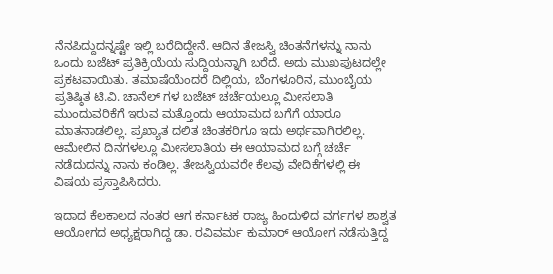ನೆನಪಿದ್ದುದನ್ನಷ್ಟೇ ಇಲ್ಲಿ ಬರೆದಿದ್ದೇನೆ. ಆದಿನ ತೇಜಸ್ವಿ ಚಿಂತನೆಗಳನ್ನು ನಾನು ಒಂದು ಬಜೆಟ್ ಪ್ರತಿಕ್ರಿಯೆಯ ಸುದ್ದಿಯನ್ನಾಗಿ ಬರೆದೆ. ಅದು ಮುಖಪುಟದಲ್ಲೇ ಪ್ರಕಟವಾಯಿತು. ತಮಾಷೆಯೆಂದರೆ ದಿಲ್ಲಿಯ, ಬೆಂಗಳೂರಿನ, ಮುಂಬೈಯ ಪ್ರತಿಷ್ಠಿತ ಟಿ.ವಿ. ಚಾನೆಲ್ ಗಳ ಬಜೆಟ್ ಚರ್ಚೆಯಲ್ಲೂ ಮೀಸಲಾತಿ ಮುಂದುವರಿಕೆಗೆ ಇರುವ ಮತ್ತೊಂದು ಆಯಾಮದ ಬಗೆಗೆ ಯಾರೂ ಮಾತನಾಡಲಿಲ್ಲ. ಪ್ರಖ್ಯಾತ ದಲಿತ ಚಿಂತಕರಿಗೂ ಇದು ಅರ್ಥವಾಗಿರಲಿಲ್ಲ. ಆಮೇಲಿನ ದಿನಗಳಲ್ಲೂ ಮೀಸಲಾತಿಯ ಈ ಆಯಾಮದ ಬಗ್ಗೆ ಚರ್ಚೆ ನಡೆದುದನ್ನು ನಾನು ಕಂಡಿಲ್ಲ. ತೇಜಸ್ವಿಯವರೇ ಕೆಲವು ವೇದಿಕೆಗಳಲ್ಲಿ ಈ ವಿಷಯ ಪ್ರಸ್ತಾಪಿಸಿದರು.

ಇದಾದ ಕೆಲಕಾಲದ ನಂತರ ಆಗ ಕರ್ನಾಟಕ ರಾಜ್ಯ ಹಿಂದುಳಿದ ವರ್ಗಗಳ ಶಾಶ್ವತ ಆಯೋಗದ ಅಧ್ಯಕ್ಷರಾಗಿದ್ದ ಡಾ. ರವಿವರ್ಮ ಕುಮಾರ್ ಆಯೋಗ ನಡೆಸುತ್ತಿದ್ದ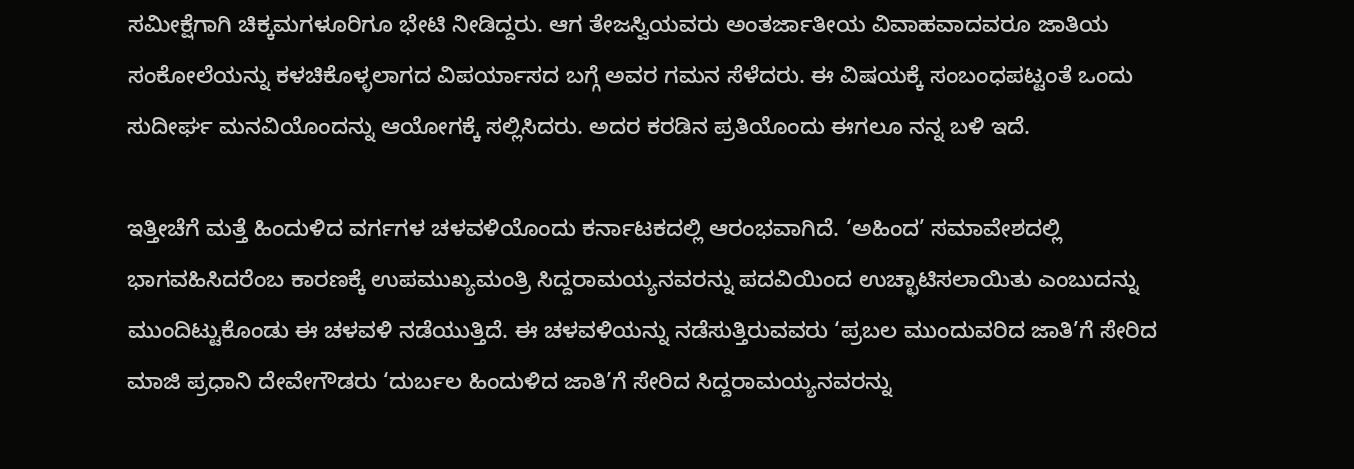ಸಮೀಕ್ಷೆಗಾಗಿ ಚಿಕ್ಕಮಗಳೂರಿಗೂ ಭೇಟಿ ನೀಡಿದ್ದರು. ಆಗ ತೇಜಸ್ವಿಯವರು ಅಂತರ್ಜಾತೀಯ ವಿವಾಹವಾದವರೂ ಜಾತಿಯ ಸಂಕೋಲೆಯನ್ನು ಕಳಚಿಕೊಳ್ಳಲಾಗದ ವಿಪರ್ಯಾಸದ ಬಗ್ಗೆ ಅವರ ಗಮನ ಸೆಳೆದರು. ಈ ವಿಷಯಕ್ಕೆ ಸಂಬಂಧಪಟ್ಟಂತೆ ಒಂದು ಸುದೀರ್ಘ ಮನವಿಯೊಂದನ್ನು ಆಯೋಗಕ್ಕೆ ಸಲ್ಲಿಸಿದರು. ಅದರ ಕರಡಿನ ಪ್ರತಿಯೊಂದು ಈಗಲೂ ನನ್ನ ಬಳಿ ಇದೆ.

ಇತ್ತೀಚೆಗೆ ಮತ್ತೆ ಹಿಂದುಳಿದ ವರ್ಗಗಳ ಚಳವಳಿಯೊಂದು ಕರ್ನಾಟಕದಲ್ಲಿ ಆರಂಭವಾಗಿದೆ. ‘ಅಹಿಂದ’ ಸಮಾವೇಶದಲ್ಲಿ ಭಾಗವಹಿಸಿದರೆಂಬ ಕಾರಣಕ್ಕೆ ಉಪಮುಖ್ಯಮಂತ್ರಿ ಸಿದ್ದರಾಮಯ್ಯನವರನ್ನು ಪದವಿಯಿಂದ ಉಚ್ಛಾಟಿಸಲಾಯಿತು ಎಂಬುದನ್ನು ಮುಂದಿಟ್ಟುಕೊಂಡು ಈ ಚಳವಳಿ ನಡೆಯುತ್ತಿದೆ. ಈ ಚಳವಳಿಯನ್ನು ನಡೆಸುತ್ತಿರುವವರು ‘ಪ್ರಬಲ ಮುಂದುವರಿದ ಜಾತಿ’ಗೆ ಸೇರಿದ ಮಾಜಿ ಪ್ರಧಾನಿ ದೇವೇಗೌಡರು ‘ದುರ್ಬಲ ಹಿಂದುಳಿದ ಜಾತಿ’ಗೆ ಸೇರಿದ ಸಿದ್ದರಾಮಯ್ಯನವರನ್ನು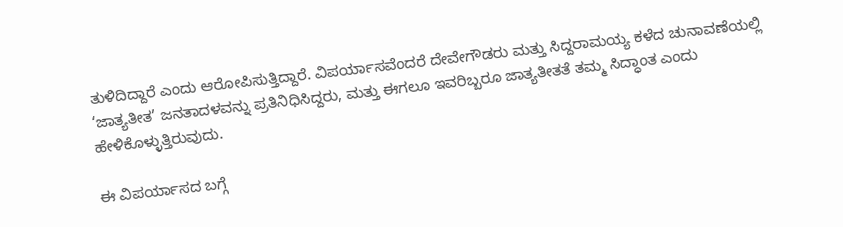ತುಳಿದಿದ್ದಾರೆ ಎಂದು ಆರೋಪಿಸುತ್ತಿದ್ದಾರೆ. ವಿಪರ್ಯಾಸವೆಂದರೆ ದೇವೇಗೌಡರು ಮತ್ತು ಸಿದ್ದರಾಮಯ್ಯ ಕಳೆದ ಚುನಾವಣೆಯಲ್ಲಿ ‘ಜಾತ್ಯತೀತ’ ಜನತಾದಳವನ್ನು ಪ್ರತಿನಿಧಿಸಿದ್ದರು, ಮತ್ತು ಈಗಲೂ ಇವರಿಬ್ಬರೂ ಜಾತ್ಯತೀತತೆ ತಮ್ಮ ಸಿದ್ಧಾಂತ ಎಂದು ಹೇಳಿಕೊಳ್ಳುತ್ತಿರುವುದು.

ಈ ವಿಪರ್ಯಾಸದ ಬಗ್ಗೆ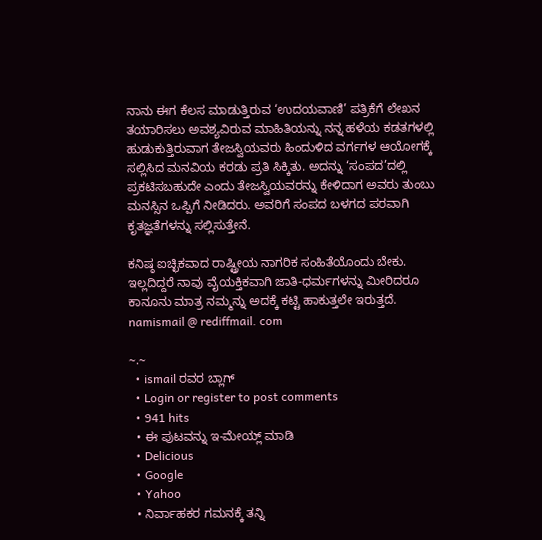ನಾನು ಈಗ ಕೆಲಸ ಮಾಡುತ್ತಿರುವ ‘ಉದಯವಾಣಿ’ ಪತ್ರಿಕೆಗೆ ಲೇಖನ ತಯಾರಿಸಲು ಅವಶ್ಯವಿರುವ ಮಾಹಿತಿಯನ್ನು ನನ್ನ ಹಳೆಯ ಕಡತಗಳಲ್ಲಿ ಹುಡುಕುತ್ತಿರುವಾಗ ತೇಜಸ್ವಿಯವರು ಹಿಂದುಳಿದ ವರ್ಗಗಳ ಆಯೋಗಕ್ಕೆ ಸಲ್ಲಿಸಿದ ಮನವಿಯ ಕರಡು ಪ್ರತಿ ಸಿಕ್ಕಿತು. ಅದನ್ನು ‘ಸಂಪದ’ದಲ್ಲಿ ಪ್ರಕಟಿಸಬಹುದೇ ಎಂದು ತೇಜಸ್ವಿಯವರನ್ನು ಕೇಳಿದಾಗ ಅವರು ತುಂಬು ಮನಸ್ಸಿನ ಒಪ್ಪಿಗೆ ನೀಡಿದರು. ಅವರಿಗೆ ಸಂಪದ ಬಳಗದ ಪರವಾಗಿ ಕೃತಜ್ಞತೆಗಳನ್ನು ಸಲ್ಲಿಸುತ್ತೇನೆ.

ಕನಿಷ್ಠ ಐಚ್ಛಿಕವಾದ ರಾಷ್ಟ್ರೀಯ ನಾಗರಿಕ ಸಂಹಿತೆಯೊಂದು ಬೇಕು. ಇಲ್ಲದಿದ್ದರೆ ನಾವು ವೈಯಕ್ತಿಕವಾಗಿ ಜಾತಿ-ಧರ್ಮಗಳನ್ನು ಮೀರಿದರೂ ಕಾನೂನು ಮಾತ್ರ ನಮ್ಮನ್ನು ಅದಕ್ಕೆ ಕಟ್ಟಿ ಹಾಕುತ್ತಲೇ ಇರುತ್ತದೆ.
namismail @ rediffmail. com

~.~
  • ismail ರವರ ಬ್ಲಾಗ್
  • Login or register to post comments
  • 941 hits
  • ಈ ಪುಟವನ್ನು ಇ-ಮೇಯ್ಲ್ ಮಾಡಿ
  • Delicious
  • Google
  • Yahoo
  • ನಿರ್ವಾಹಕರ ಗಮನಕ್ಕೆ ತನ್ನಿ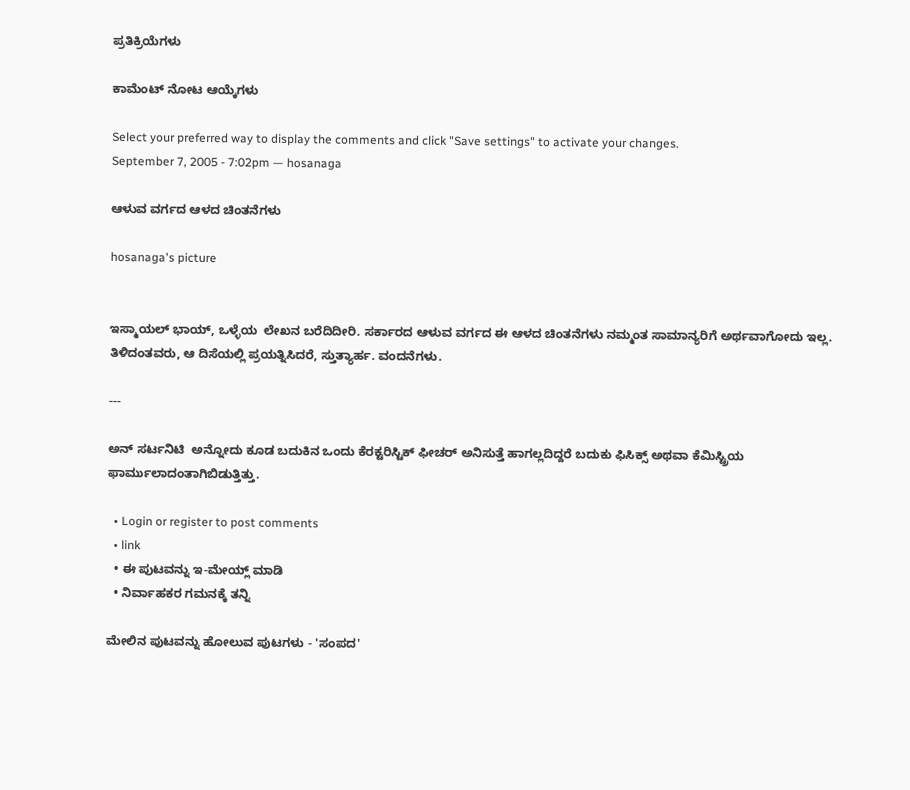ಪ್ರತಿಕ್ರಿಯೆಗಳು

ಕಾಮೆಂಟ್ ನೋಟ ಆಯ್ಕೆಗಳು

Select your preferred way to display the comments and click "Save settings" to activate your changes.
September 7, 2005 - 7:02pm — hosanaga

ಆಳುವ ವರ್ಗದ ಆಳದ ಚಿಂತನೆಗಳು

hosanaga's picture


ಇಸ್ಮಾಯಲ್ ಭಾಯ್, ಒಳ್ಳೆಯ  ಲೇಖನ ಬರೆದಿದೀರಿ. ಸರ್ಕಾರದ ಆಳುವ ವರ್ಗದ ಈ ಆಳದ ಚಿಂತನೆಗಳು ನಮ್ಮಂತ ಸಾಮಾನ್ಯರಿಗೆ ಅರ್ಥವಾಗೋದು ಇಲ್ಲ. ತಿಳಿದಂತವರು, ಆ ದಿಸೆಯಲ್ಲಿ ಪ್ರಯತ್ನಿಸಿದರೆ, ಸ್ತುತ್ಯಾರ್ಹ. ವಂದನೆಗಳು.

---

ಅನ್ ಸರ್ಟನಿಟಿ  ಅನ್ನೋದು ಕೂಡ ಬದುಕಿನ ಒಂದು ಕೆರಕ್ಟರಿಸ್ಟಿಕ್ ಫೀಚರ್ ಅನಿಸುತ್ತೆ ಹಾಗಲ್ಲದಿದ್ದರೆ ಬದುಕು ಫಿಸಿಕ್ಸ್ ಅಥವಾ ಕೆಮಿಸ್ಟ್ರಿಯ ಫಾರ್ಮುಲಾದಂತಾಗಿಬಿಡುತ್ತಿತ್ತು.

  • Login or register to post comments
  • link
  • ಈ ಪುಟವನ್ನು ಇ-ಮೇಯ್ಲ್ ಮಾಡಿ
  • ನಿರ್ವಾಹಕರ ಗಮನಕ್ಕೆ ತನ್ನಿ

ಮೇಲಿನ ಪುಟವನ್ನು ಹೋಲುವ ಪುಟಗಳು - 'ಸಂಪದ'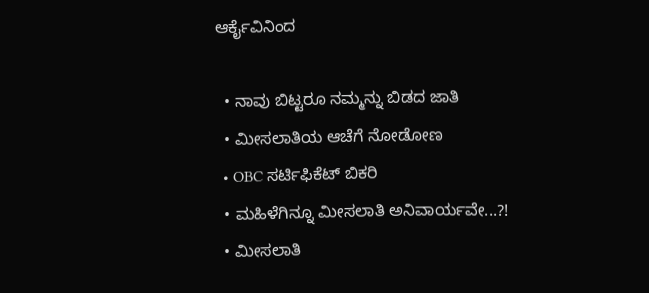ಆರ್ಕೈವಿನಿಂದ

  • ನಾವು ಬಿಟ್ಟರೂ ನಮ್ಮನ್ನು ಬಿಡದ ಜಾತಿ
  • ಮೀಸಲಾತಿಯ ಆಚೆಗೆ ನೋಡೋಣ
  • OBC ಸರ್ಟಿಫಿಕೆಟ್ ಬಿಕರಿ
  • ಮಹಿಳೆಗಿನ್ನೂ ಮೀಸಲಾತಿ ಅನಿವಾರ್ಯವೇ...?!
  • ಮೀಸಲಾತಿ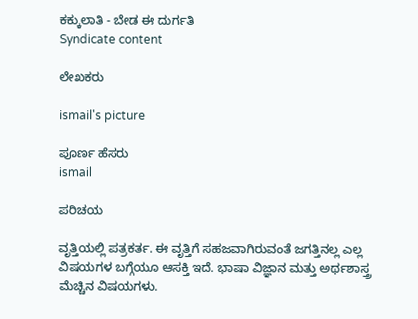ಕಕ್ಕುಲಾತಿ - ಬೇಡ ಈ ದುರ್ಗತಿ
Syndicate content

ಲೇಖಕರು

ismail's picture

ಪೂರ್ಣ ಹೆಸರು
ismail

ಪರಿಚಯ

ವೃತ್ತಿಯಲ್ಲಿ ಪತ್ರಕರ್ತ. ಈ ವೃತ್ತಿಗೆ ಸಹಜವಾಗಿರುವಂತೆ ಜಗತ್ತಿನಲ್ಲ ಎಲ್ಲ ವಿಷಯಗಳ ಬಗ್ಗೆಯೂ ಆಸಕ್ತಿ ಇದೆ. ಭಾಷಾ ವಿಜ್ಞಾನ ಮತ್ತು ಅರ್ಥಶಾಸ್ತ್ರ ಮೆಚ್ಚಿನ ವಿಷಯಗಳು.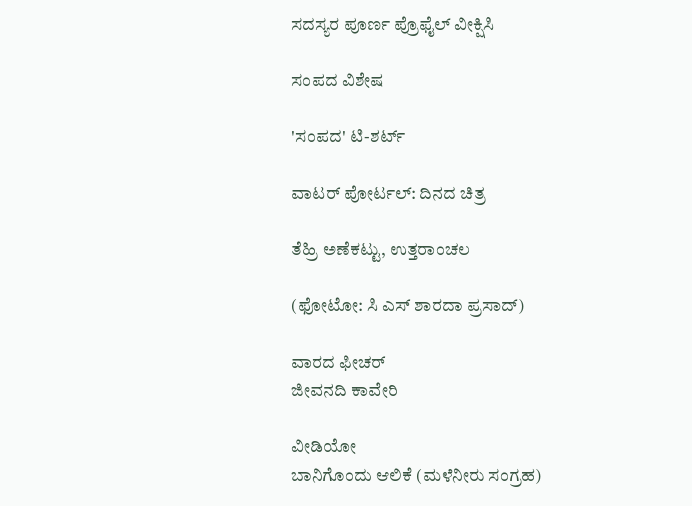ಸದಸ್ಯರ ಪೂರ್ಣ ಪ್ರೊಫೈಲ್ ವೀಕ್ಷಿಸಿ

ಸಂಪದ ವಿಶೇಷ

'ಸಂಪದ' ಟಿ-ಶರ್ಟ್

ವಾಟರ್ ಪೋರ್ಟಲ್: ದಿನದ ಚಿತ್ರ

ತೆಹ್ರಿ ಅಣೆಕಟ್ಟು, ಉತ್ತರಾಂಚಲ

(ಫೋಟೋ: ಸಿ ಎಸ್ ಶಾರದಾ ಪ್ರಸಾದ್)

ವಾರದ ಫೀಚರ್
ಜೀವನದಿ ಕಾವೇರಿ

ವೀಡಿಯೋ
ಬಾನಿಗೊಂದು ಆಲಿಕೆ (ಮಳೆನೀರು ಸಂಗ್ರಹ)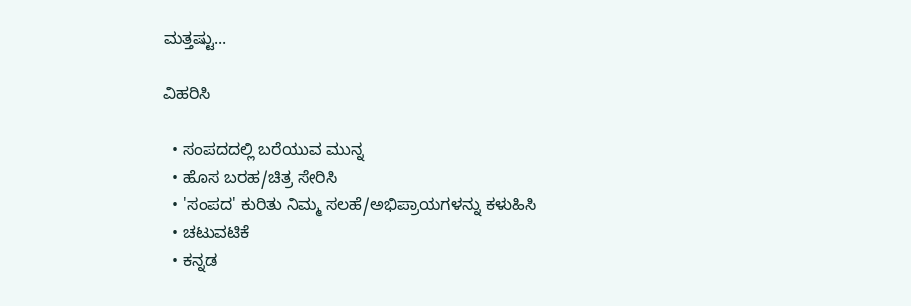ಮತ್ತಷ್ಟು...

ವಿಹರಿಸಿ

  • ಸಂಪದದಲ್ಲಿ ಬರೆಯುವ ಮುನ್ನ
  • ಹೊಸ ಬರಹ/ಚಿತ್ರ ಸೇರಿಸಿ
  • 'ಸಂಪದ' ಕುರಿತು ನಿಮ್ಮ ಸಲಹೆ/ಅಭಿಪ್ರಾಯಗಳನ್ನು ಕಳುಹಿಸಿ
  • ಚಟುವಟಿಕೆ
  • ಕನ್ನಡ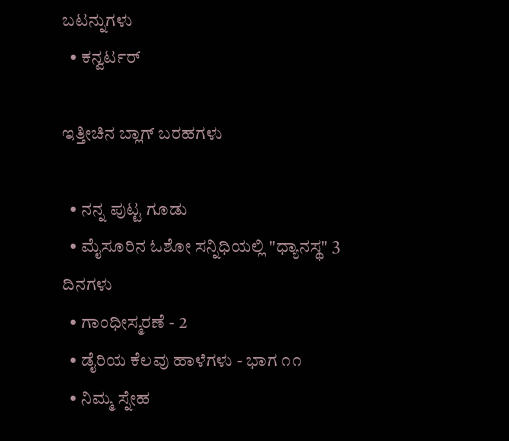ಬಟನ್ನುಗಳು
  • ಕನ್ವರ್ಟರ್

ಇತ್ತೀಚಿನ ಬ್ಲಾಗ್ ಬರಹಗಳು

  • ನನ್ನ ಪುಟ್ಟ ಗೂಡು
  • ಮೈಸೂರಿನ ಓಶೋ ಸನ್ನಿಧಿಯಲ್ಲಿ "ಧ್ಯಾನಸ್ಥ" 3 ದಿನಗಳು
  • ಗಾಂಧೀಸ್ಮರಣೆ - 2
  • ಡೈರಿಯ ಕೆಲವು ಹಾಳೆಗಳು - ಭಾಗ ೧೧
  • ನಿಮ್ಮ ಸ್ನೇಹ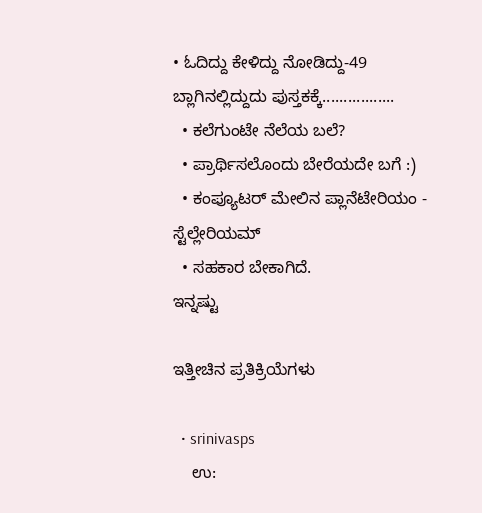• ಓದಿದ್ದು ಕೇಳಿದ್ದು ನೋಡಿದ್ದು-49 ಬ್ಲಾಗಿನಲ್ಲಿದ್ದುದು ಪುಸ್ತಕಕ್ಕೆ.................
  • ಕಲೆಗುಂಟೇ ನೆಲೆಯ ಬಲೆ?
  • ಪ್ರಾರ್ಥಿಸಲೊಂದು ಬೇರೆಯದೇ ಬಗೆ :)
  • ಕಂಪ್ಯೂಟರ್ ಮೇಲಿನ ಪ್ಲಾನೆಟೇರಿಯಂ - ಸ್ಟೆಲ್ಲೇರಿಯಮ್
  • ಸಹಕಾರ ಬೇಕಾಗಿದೆ.
ಇನ್ನಷ್ಟು

ಇತ್ತೀಚಿನ ಪ್ರತಿಕ್ರಿಯೆಗಳು

  • srinivasps
    ಉ: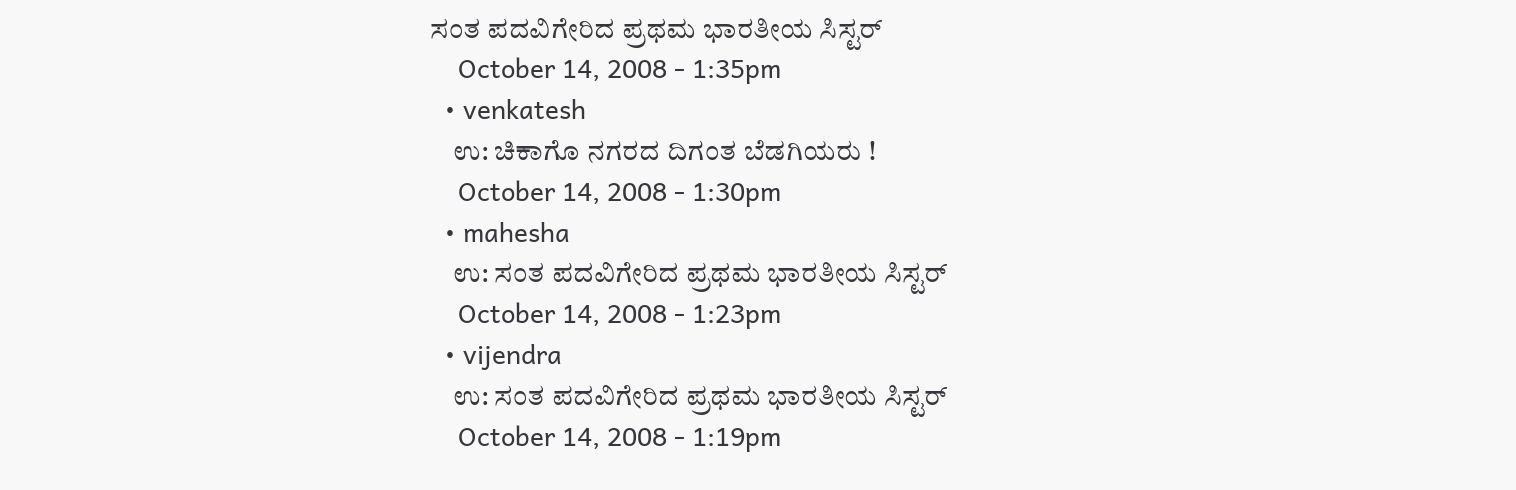ಸಂತ ಪದವಿಗೇರಿದ ಪ್ರಥಮ ಭಾರತೀಯ ಸಿಸ್ಟರ್
    October 14, 2008 - 1:35pm
  • venkatesh
    ಉ: ಚಿಕಾಗೊ ನಗರದ ದಿಗಂತ ಬೆಡಗಿಯರು !
    October 14, 2008 - 1:30pm
  • mahesha
    ಉ: ಸಂತ ಪದವಿಗೇರಿದ ಪ್ರಥಮ ಭಾರತೀಯ ಸಿಸ್ಟರ್
    October 14, 2008 - 1:23pm
  • vijendra
    ಉ: ಸಂತ ಪದವಿಗೇರಿದ ಪ್ರಥಮ ಭಾರತೀಯ ಸಿಸ್ಟರ್
    October 14, 2008 - 1:19pm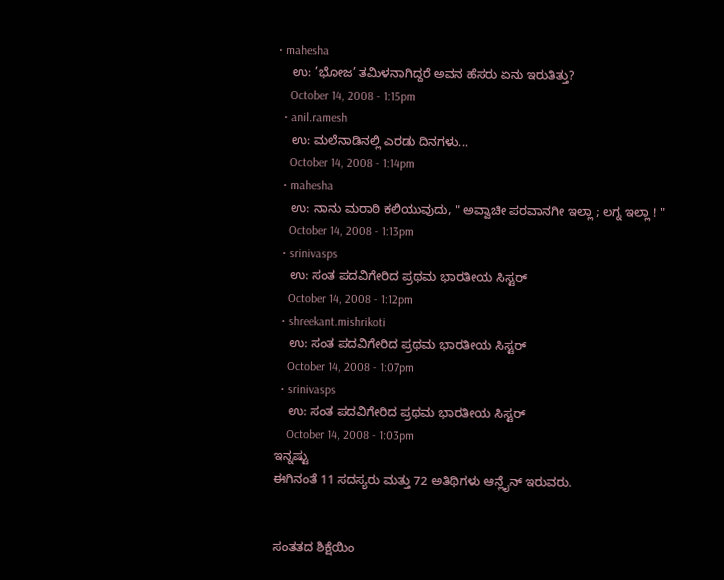• mahesha
    ಉ: ’ಭೋಜ’ ತಮಿಳನಾಗಿದ್ದರೆ ಅವನ ಹೆಸರು ಏನು ಇರುತಿತ್ತು?
    October 14, 2008 - 1:15pm
  • anil.ramesh
    ಉ: ಮಲೆನಾಡಿನಲ್ಲಿ ಎರಡು ದಿನಗಳು...
    October 14, 2008 - 1:14pm
  • mahesha
    ಉ: ನಾನು ಮರಾಠಿ ಕಲಿಯುವುದು, " ಅವ್ವಾಚೀ ಪರವಾನಗೀ ಇಲ್ಲಾ ; ಲಗ್ನ ಇಲ್ಲಾ ! "
    October 14, 2008 - 1:13pm
  • srinivasps
    ಉ: ಸಂತ ಪದವಿಗೇರಿದ ಪ್ರಥಮ ಭಾರತೀಯ ಸಿಸ್ಟರ್
    October 14, 2008 - 1:12pm
  • shreekant.mishrikoti
    ಉ: ಸಂತ ಪದವಿಗೇರಿದ ಪ್ರಥಮ ಭಾರತೀಯ ಸಿಸ್ಟರ್
    October 14, 2008 - 1:07pm
  • srinivasps
    ಉ: ಸಂತ ಪದವಿಗೇರಿದ ಪ್ರಥಮ ಭಾರತೀಯ ಸಿಸ್ಟರ್
    October 14, 2008 - 1:03pm
ಇನ್ನಷ್ಟು
ಈಗಿನಂತೆ 11 ಸದಸ್ಯರು ಮತ್ತು 72 ಅತಿಥಿಗಳು ಆನ್ಲೈನ್ ಇರುವರು.


ಸಂತತದ ಶಿಕ್ಷೆಯಿಂ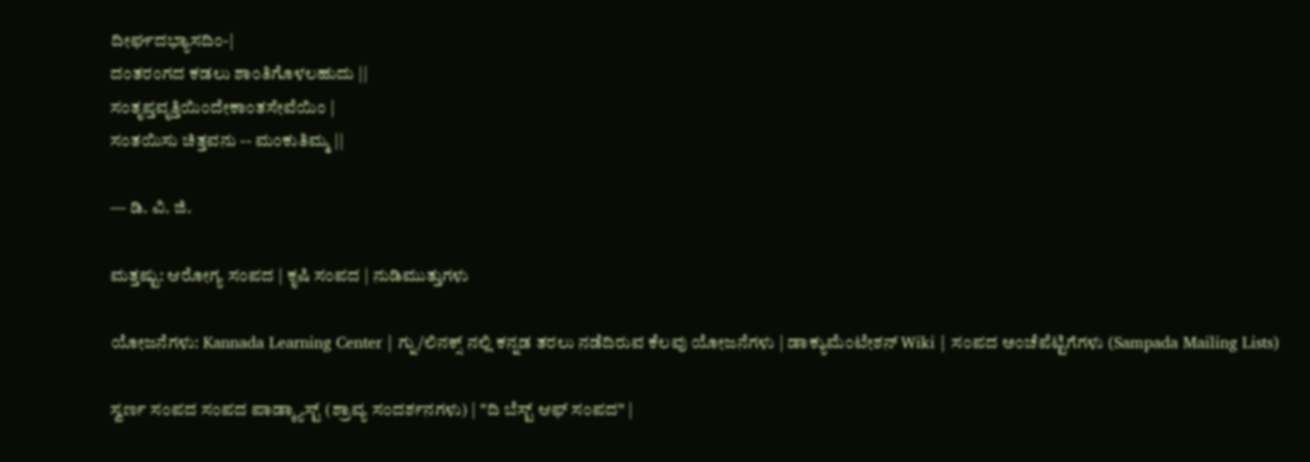ದೀರ್ಘದಭ್ಯಾಸದಿಂ-|
ದಂತರಂಗದ ಕಡಲು ಶಾಂತಿಗೊಳಲಹುದು ||
ಸಂತೃಪ್ತವೃತ್ತಿಯಿಂದೇಕಾಂತಸೇವೆಯಿಂ |
ಸಂತಯಿಸು ಚಿತ್ತವನು -- ಮಂಕುತಿಮ್ಮ ||

— ಡಿ. ವಿ. ಜಿ.

ಮತ್ತಷ್ಟು: ಆರೋಗ್ಯ ಸಂಪದ | ಕೃಷಿ ಸಂಪದ | ನುಡಿಮುತ್ತುಗಳು

ಯೋಜನೆಗಳು: Kannada Learning Center | ಗ್ನು/ಲಿನಕ್ಸ್ ನಲ್ಲಿ ಕನ್ನಡ ತರಲು ನಡೆದಿರುವ ಕೆಲವು ಯೋಜನೆಗಳು | ಡಾಕ್ಯುಮೆಂಟೇಶನ್ Wiki | ಸಂಪದ ಅಂಚೆಪೆಟ್ಟಿಗೆಗಳು (Sampada Mailing Lists)

ಸ್ವರ್ಣ ಸಂಪದ ಸಂಪದ ಪಾಡ್ಕ್ಯಾಸ್ಟ್ (ಶ್ರಾವ್ಯ ಸಂದರ್ಶನಗಳು) | "ದಿ ಬೆಸ್ಟ್ ಆಫ್ ಸಂಪದ" |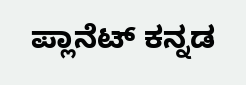ಪ್ಲಾನೆಟ್ ಕನ್ನಡ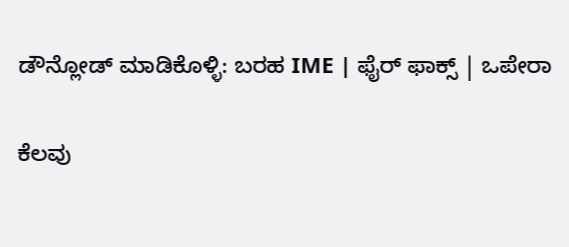ಡೌನ್ಲೋಡ್ ಮಾಡಿಕೊಳ್ಳಿ: ಬರಹ IME | ಫೈರ್ ಫಾಕ್ಸ್ | ಒಪೇರಾ

ಕೆಲವು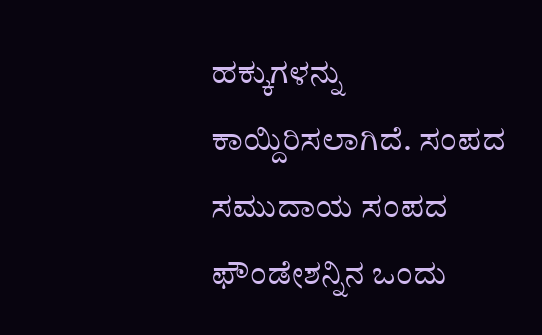ಹಕ್ಕುಗಳನ್ನು ಕಾಯ್ದಿರಿಸಲಾಗಿದೆ. ಸಂಪದ ಸಮುದಾಯ ಸಂಪದ ಫೌಂಡೇಶನ್ನಿನ ಒಂದು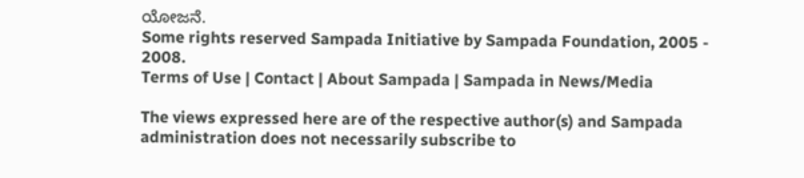ಯೋಜನೆ.
Some rights reserved Sampada Initiative by Sampada Foundation, 2005 - 2008.
Terms of Use | Contact | About Sampada | Sampada in News/Media

The views expressed here are of the respective author(s) and Sampada administration does not necessarily subscribe to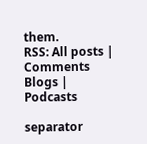them.
RSS: All posts | Comments
Blogs | Podcasts

separator